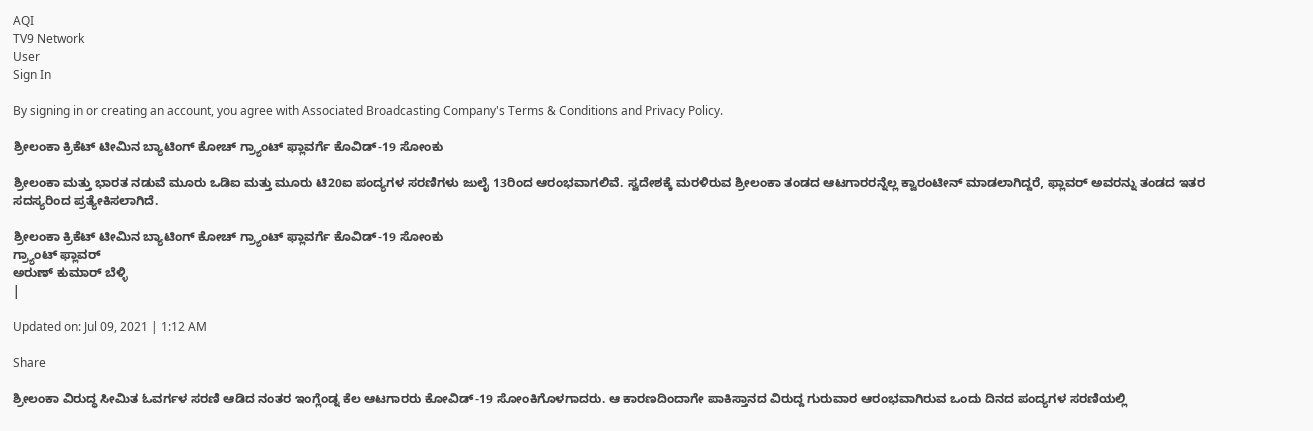AQI
TV9 Network
User
Sign In

By signing in or creating an account, you agree with Associated Broadcasting Company's Terms & Conditions and Privacy Policy.

ಶ್ರೀಲಂಕಾ ಕ್ರಿಕೆಟ್ ಟೀಮಿನ ಬ್ಯಾಟಿಂಗ್ ಕೋಚ್ ಗ್ರ್ಯಾಂಟ್ ಫ್ಲಾವರ್ಗೆ ಕೊವಿಡ್-19 ಸೋಂಕು

ಶ್ರೀಲಂಕಾ ಮತ್ತು ಭಾರತ ನಡುವೆ ಮೂರು ಒಡಿಐ ಮತ್ತು ಮೂರು ಟಿ20ಐ ಪಂದ್ಯಗಳ ಸರಣಿಗಳು ಜುಲೈ 13ರಿಂದ ಆರಂಭವಾಗಲಿವೆ. ಸ್ವದೇಶಕ್ಕೆ ಮರಳಿರುವ ಶ್ರೀಲಂಕಾ ತಂಡದ ಆಟಗಾರರನ್ನೆಲ್ಲ ಕ್ವಾರಂಟೀನ್ ಮಾಡಲಾಗಿದ್ದರೆ, ಫ್ಲಾವರ್ ಅವರನ್ನು ತಂಡದ ಇತರ ಸದಸ್ಯರಿಂದ ಪ್ರತ್ಯೇಕಿಸಲಾಗಿದೆ.

ಶ್ರೀಲಂಕಾ ಕ್ರಿಕೆಟ್ ಟೀಮಿನ ಬ್ಯಾಟಿಂಗ್ ಕೋಚ್ ಗ್ರ್ಯಾಂಟ್ ಫ್ಲಾವರ್ಗೆ ಕೊವಿಡ್-19 ಸೋಂಕು
ಗ್ರ್ಯಾಂಟ್ ಫ್ಲಾವರ್
ಅರುಣ್ ಕುಮಾರ್ ಬೆಳ್ಳಿ
|

Updated on: Jul 09, 2021 | 1:12 AM

Share

ಶ್ರೀಲಂಕಾ ವಿರುದ್ಧ ಸೀಮಿತ ಓವರ್ಗಳ ಸರಣಿ ಆಡಿದ ನಂತರ ಇಂಗ್ಲೆಂಡ್ನ ಕೆಲ ಆಟಗಾರರು ಕೋವಿಡ್-19 ಸೋಂಕಿಗೊಳಗಾದರು. ಆ ಕಾರಣದಿಂದಾಗೇ ಪಾಕಿಸ್ತಾನದ ವಿರುದ್ದ ಗುರುವಾರ ಆರಂಭವಾಗಿರುವ ಒಂದು ದಿನದ ಪಂದ್ಯಗಳ ಸರಣಿಯಲ್ಲಿ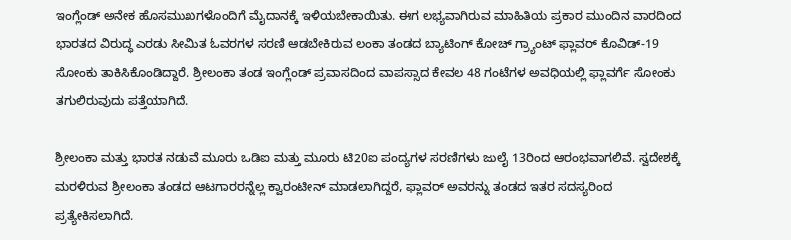ಇಂಗ್ಲೆಂಡ್ ಅನೇಕ ಹೊಸಮುಖಗಳೊಂದಿಗೆ ಮೈದಾನಕ್ಕೆ ಇಳಿಯಬೇಕಾಯಿತು. ಈಗ ಲಭ್ಯವಾಗಿರುವ ಮಾಹಿತಿಯ ಪ್ರಕಾರ ಮುಂದಿನ ವಾರದಿಂದ ಭಾರತದ ವಿರುದ್ಧ ಎರಡು ಸೀಮಿತ ಓವರಗಳ ಸರಣಿ ಆಡಬೇಕಿರುವ ಲಂಕಾ ತಂಡದ ಬ್ಯಾಟಿಂಗ್ ಕೋಚ್ ಗ್ರ್ಯಾಂಟ್ ಫ್ಲಾವರ್ ಕೊವಿಡ್-19 ಸೋಂಕು ತಾಕಿಸಿಕೊಂಡಿದ್ದಾರೆ. ಶ್ರೀಲಂಕಾ ತಂಡ ಇಂಗ್ಲೆಂಡ್ ಪ್ರವಾಸದಿಂದ ವಾಪಸ್ಸಾದ ಕೇವಲ 48 ಗಂಟೆಗಳ ಅವಧಿಯಲ್ಲಿ ಫ್ಲಾವರ್ಗೆ ಸೋಂಕು ತಗುಲಿರುವುದು ಪತ್ತೆಯಾಗಿದೆ.

ಶ್ರೀಲಂಕಾ ಮತ್ತು ಭಾರತ ನಡುವೆ ಮೂರು ಒಡಿಐ ಮತ್ತು ಮೂರು ಟಿ20ಐ ಪಂದ್ಯಗಳ ಸರಣಿಗಳು ಜುಲೈ 13ರಿಂದ ಆರಂಭವಾಗಲಿವೆ. ಸ್ವದೇಶಕ್ಕೆ ಮರಳಿರುವ ಶ್ರೀಲಂಕಾ ತಂಡದ ಆಟಗಾರರನ್ನೆಲ್ಲ ಕ್ವಾರಂಟೀನ್ ಮಾಡಲಾಗಿದ್ದರೆ, ಫ್ಲಾವರ್ ಅವರನ್ನು ತಂಡದ ಇತರ ಸದಸ್ಯರಿಂದ ಪ್ರತ್ಯೇಕಿಸಲಾಗಿದೆ.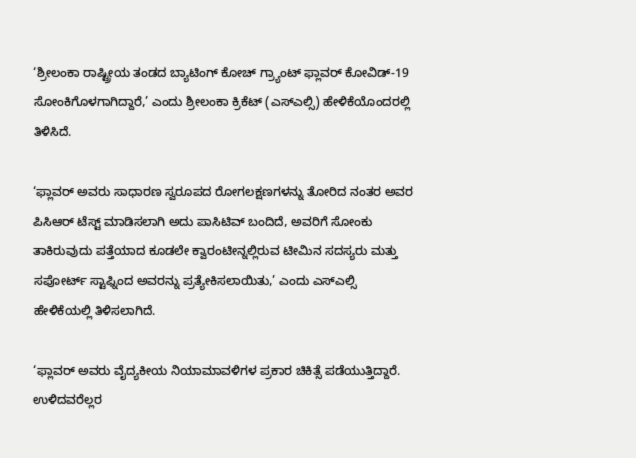‘ಶ್ರೀಲಂಕಾ ರಾಷ್ಟ್ರೀಯ ತಂಡದ ಬ್ಯಾಟಿಂಗ್ ಕೋಚ್ ಗ್ರ್ಯಾಂಟ್ ಫ್ಲಾವರ್ ಕೋವಿಡ್-19 ಸೋಂಕಿಗೊಳಗಾಗಿದ್ದಾರೆ,’ ಎಂದು ಶ್ರೀಲಂಕಾ ಕ್ರಿಕೆಟ್ (ಎಸ್ಎಲ್ಸಿ) ಹೇಳಿಕೆಯೊಂದರಲ್ಲಿ ತಿಳಿಸಿದೆ.

‘ಫ್ಲಾವರ್ ಅವರು ಸಾಧಾರಣ ಸ್ವರೂಪದ ರೋಗಲಕ್ಷಣಗಳನ್ನು ತೋರಿದ ನಂತರ ಅವರ ಪಿಸಿಆರ್ ಟೆಸ್ಟ್ ಮಾಡಿಸಲಾಗಿ ಅದು ಪಾಸಿಟಿವ್ ಬಂದಿದೆ, ಅವರಿಗೆ ಸೋಂಕು ತಾಕಿರುವುದು ಪತ್ತೆಯಾದ ಕೂಡಲೇ ಕ್ವಾರಂಟೀನ್ನಲ್ಲಿರುವ ಟೀಮಿನ ಸದಸ್ಯರು ಮತ್ತು ಸಪೋರ್ಟ್ ಸ್ಟಾಫ್ನಿಂದ ಅವರನ್ನು ಪ್ರತ್ಯೇಕಿಸಲಾಯಿತು,’ ಎಂದು ಎಸ್ಎಲ್ಸಿ ಹೇಳಿಕೆಯಲ್ಲಿ ತಿಳಿಸಲಾಗಿದೆ.

‘ಫ್ಲಾವರ್ ಅವರು ವೈದ್ಯಕೀಯ ನಿಯಾಮಾವಳಿಗಳ ಪ್ರಕಾರ ಚಿಕಿತ್ಸೆ ಪಡೆಯುತ್ತಿದ್ದಾರೆ. ಉಳಿದವರೆಲ್ಲರ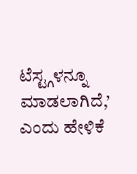ಟೆಸ್ಟ್ಗಳನ್ನೂ ಮಾಡಲಾಗಿದೆ,’ ಎಂದು ಹೇಳಿಕೆ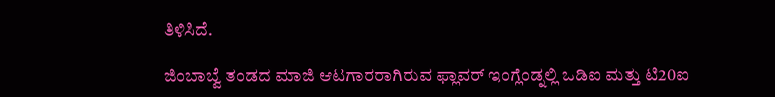ತಿಳಿಸಿದೆ.

ಜಿಂಬಾಬ್ವೆ ತಂಡದ ಮಾಜಿ ಆಟಗಾರರಾಗಿರುವ ಫ್ಲಾವರ್ ಇಂಗ್ಲೆಂಡ್ನಲ್ಲಿ ಒಡಿಐ ಮತ್ತು ಟಿ20ಐ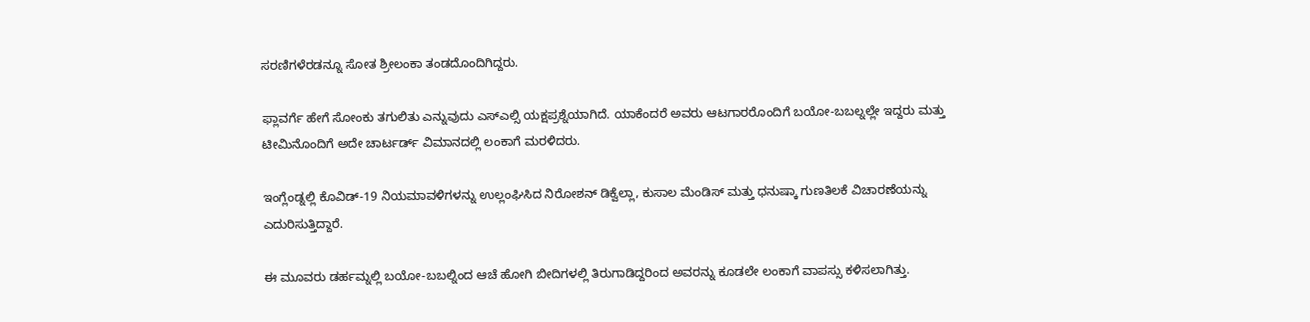ಸರಣಿಗಳೆರಡನ್ನೂ ಸೋತ ಶ್ರೀಲಂಕಾ ತಂಡದೊಂದಿಗಿದ್ದರು.

ಫ್ಲಾವರ್ಗೆ ಹೇಗೆ ಸೋಂಕು ತಗುಲಿತು ಎನ್ನುವುದು ಎಸ್ಎಲ್ಸಿ ಯಕ್ಷಪ್ರಶ್ನೆಯಾಗಿದೆ. ಯಾಕೆಂದರೆ ಅವರು ಆಟಗಾರರೊಂದಿಗೆ ಬಯೋ-ಬಬಲ್ನಲ್ಲೇ ಇದ್ದರು ಮತ್ತು ಟೀಮಿನೊಂದಿಗೆ ಅದೇ ಚಾರ್ಟರ್ಡ್ ವಿಮಾನದಲ್ಲಿ ಲಂಕಾಗೆ ಮರಳಿದರು.

ಇಂಗ್ಲೆಂಡ್ನಲ್ಲಿ ಕೊವಿಡ್-19 ನಿಯಮಾವಳಿಗಳನ್ನು ಉಲ್ಲಂಘಿಸಿದ ನಿರೋಶನ್ ಡಿಕ್ವೆಲ್ಲಾ, ಕುಸಾಲ ಮೆಂಡಿಸ್ ಮತ್ತು ಧನುಷ್ಕಾ ಗುಣತಿಲಕೆ ವಿಚಾರಣೆಯನ್ನು ಎದುರಿಸುತ್ತಿದ್ದಾರೆ.

ಈ ಮೂವರು ಡರ್ಹಮ್ನಲ್ಲಿ ಬಯೋ-ಬಬಲ್ನಿಂದ ಆಚೆ ಹೋಗಿ ಬೀದಿಗಳಲ್ಲಿ ತಿರುಗಾಡಿದ್ದರಿಂದ ಅವರನ್ನು ಕೂಡಲೇ ಲಂಕಾಗೆ ವಾಪಸ್ಸು ಕಳಿಸಲಾಗಿತ್ತು.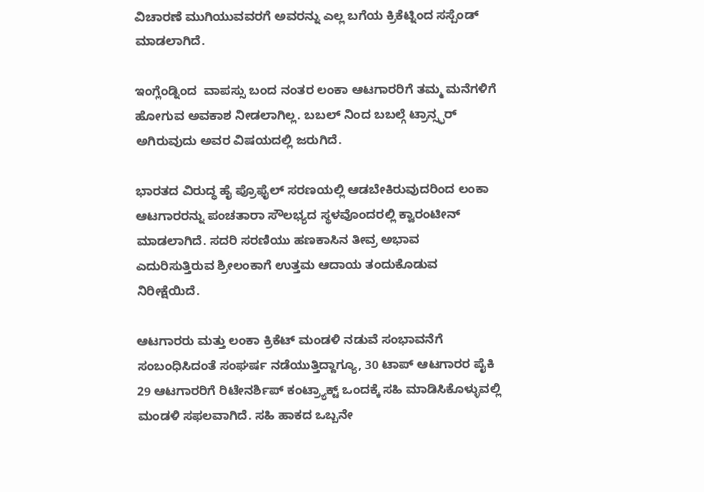ವಿಚಾರಣೆ ಮುಗಿಯುವವರಗೆ ಅವರನ್ನು ಎಲ್ಲ ಬಗೆಯ ಕ್ರಿಕೆಟ್ನಿಂದ ಸಸ್ಪೆಂಡ್ ಮಾಡಲಾಗಿದೆ.

ಇಂಗ್ಲೆಂಡ್ನಿಂದ  ವಾಪಸ್ಸು ಬಂದ ನಂತರ ಲಂಕಾ ಆಟಗಾರರಿಗೆ ತಮ್ಮ ಮನೆಗಳಿಗೆ ಹೋಗುವ ಅವಕಾಶ ನೀಡಲಾಗಿಲ್ಲ. ಬಬಲ್ ನಿಂದ ಬಬಲ್ಗೆ ಟ್ರಾನ್ಸ್ಫರ್ ಅಗಿರುವುದು ಅವರ ವಿಷಯದಲ್ಲಿ ಜರುಗಿದೆ.

ಭಾರತದ ವಿರುದ್ಧ ಹೈ ಪ್ರೊಫೈಲ್ ಸರಣಯಲ್ಲಿ ಆಡಬೇಕಿರುವುದರಿಂದ ಲಂಕಾ ಆಟಗಾರರನ್ನು ಪಂಚತಾರಾ ಸೌಲಭ್ಯದ ಸ್ಥಳವೊಂದರಲ್ಲಿ ಕ್ವಾರಂಟೀನ್ ಮಾಡಲಾಗಿದೆ. ಸದರಿ ಸರಣಿಯು ಹಣಕಾಸಿನ ತೀವ್ರ ಅಭಾವ ಎದುರಿಸುತ್ತಿರುವ ಶ್ರೀಲಂಕಾಗೆ ಉತ್ತಮ ಆದಾಯ ತಂದುಕೊಡುವ ನಿರೀಕ್ಷೆಯಿದೆ.

ಆಟಗಾರರು ಮತ್ತು ಲಂಕಾ ಕ್ರಿಕೆಟ್ ಮಂಡಳಿ ನಡುವೆ ಸಂಭಾವನೆಗೆ ಸಂಬಂಧಿಸಿದಂತೆ ಸಂಘರ್ಷ ನಡೆಯುತ್ತಿದ್ದಾಗ್ಯೂ, 30 ಟಾಪ್ ಆಟಗಾರರ ಪೈಕಿ 29 ಆಟಗಾರರಿಗೆ ರಿಟೇನರ್ಶಿಪ್ ಕಂಟ್ರ್ಯಾಕ್ಟ್ ಒಂದಕ್ಕೆ ಸಹಿ ಮಾಡಿಸಿಕೊಳ್ಳುವಲ್ಲಿ ಮಂಡಳಿ ಸಫಲವಾಗಿದೆ. ಸಹಿ ಹಾಕದ ಒಬ್ಬನೇ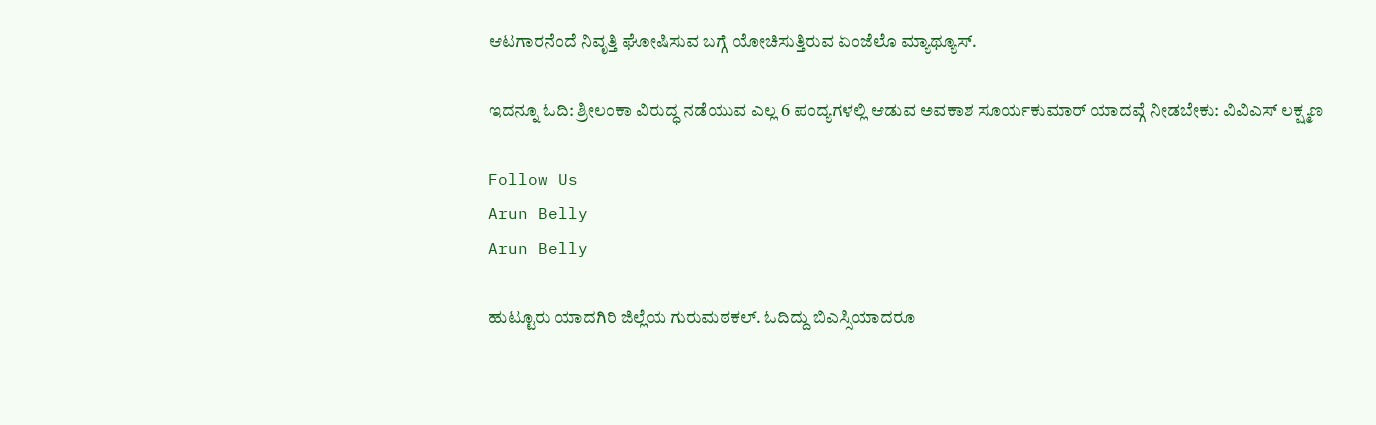ಆಟಗಾರನೆಂದೆ ನಿವೃತ್ತಿ ಘೋಷಿಸುವ ಬಗ್ಗೆ ಯೋಚಿಸುತ್ತಿರುವ ಏಂಜೆಲೊ ಮ್ಯಾಥ್ಯೂಸ್.

ಇದನ್ನೂ ಓದಿ: ಶ್ರೀಲಂಕಾ ವಿರುದ್ಧ ನಡೆಯುವ ಎಲ್ಲ 6 ಪಂದ್ಯಗಳಲ್ಲಿ ಆಡುವ ಅವಕಾಶ ಸೂರ್ಯಕುಮಾರ್ ಯಾದವ್ಗೆ ನೀಡಬೇಕು: ವಿವಿಎಸ್ ಲಕ್ಷ್ಮಣ

Follow Us
Arun Belly
Arun Belly

ಹುಟ್ಟೂರು ಯಾದಗಿರಿ ಜಿಲ್ಲೆಯ ಗುರುಮಠಕಲ್. ಓದಿದ್ದು ಬಿಎಸ್ಸಿಯಾದರೂ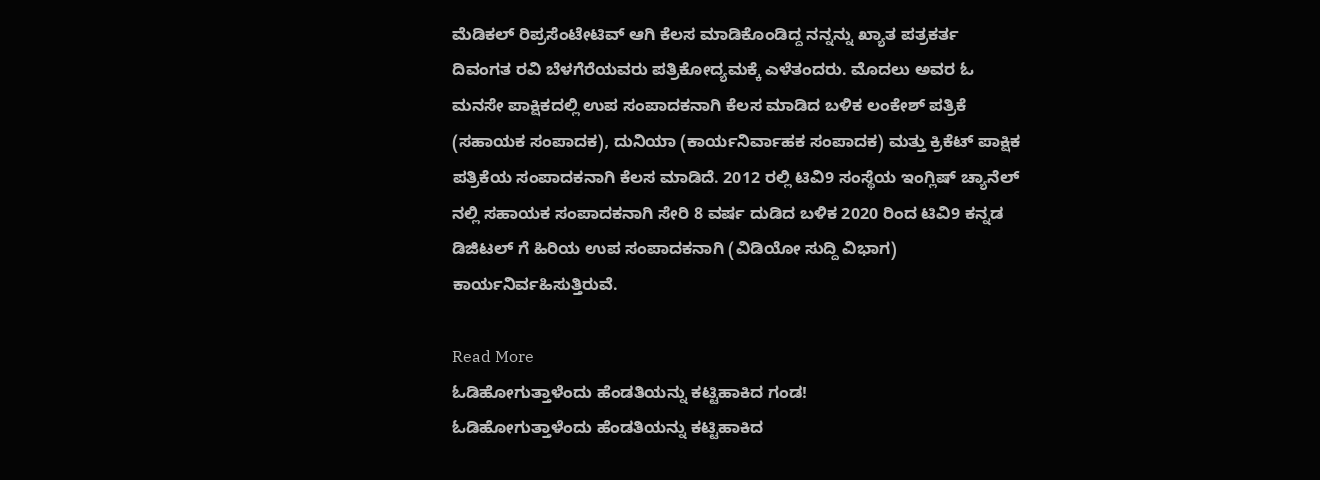ಮೆಡಿಕಲ್ ರಿಪ್ರಸೆಂಟೇಟಿವ್ ಆಗಿ ಕೆಲಸ ಮಾಡಿಕೊಂಡಿದ್ದ ನನ್ನನ್ನು ಖ್ಯಾತ ಪತ್ರಕರ್ತ ದಿವಂಗತ ರವಿ ಬೆಳಗೆರೆಯವರು ಪತ್ರಿಕೋದ್ಯಮಕ್ಕೆ ಎಳೆತಂದರು. ಮೊದಲು ಅವರ ಓ ಮನಸೇ ಪಾಕ್ಷಿಕದಲ್ಲಿ ಉಪ ಸಂಪಾದಕನಾಗಿ ಕೆಲಸ ಮಾಡಿದ ಬಳಿಕ ಲಂಕೇಶ್ ಪತ್ರಿಕೆ (ಸಹಾಯಕ ಸಂಪಾದಕ), ದುನಿಯಾ (ಕಾರ್ಯನಿರ್ವಾಹಕ ಸಂಪಾದಕ) ಮತ್ತು ಕ್ರಿಕೆಟ್ ಪಾಕ್ಷಿಕ ಪತ್ರಿಕೆಯ ಸಂಪಾದಕನಾಗಿ ಕೆಲಸ ಮಾಡಿದೆ. 2012 ರಲ್ಲಿ ಟಿವಿ9 ಸಂಸ್ಥೆಯ ಇಂಗ್ಲಿಷ್ ಚ್ಯಾನೆಲ್ ನಲ್ಲಿ ಸಹಾಯಕ ಸಂಪಾದಕನಾಗಿ ಸೇರಿ 8 ವರ್ಷ ದುಡಿದ ಬಳಿಕ 2020 ರಿಂದ ಟಿವಿ9 ಕನ್ನಡ ಡಿಜಿಟಲ್ ಗೆ ಹಿರಿಯ ಉಪ ಸಂಪಾದಕನಾಗಿ (ವಿಡಿಯೋ ಸುದ್ದಿ ವಿಭಾಗ) ಕಾರ್ಯನಿರ್ವಹಿಸುತ್ತಿರುವೆ.

Read More
ಓಡಿಹೋಗುತ್ತಾಳೆಂದು ಹೆಂಡತಿಯನ್ನು ಕಟ್ಟಿಹಾಕಿದ ಗಂಡ!
ಓಡಿಹೋಗುತ್ತಾಳೆಂದು ಹೆಂಡತಿಯನ್ನು ಕಟ್ಟಿಹಾಕಿದ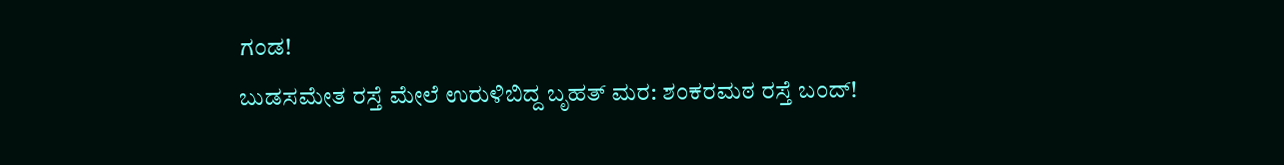ಗಂಡ!
ಬುಡಸಮೇತ ರಸ್ತೆ ಮೇಲೆ ಉರುಳಿಬಿದ್ದ ಬೃಹತ್ ಮರ: ಶಂಕರಮಠ ರಸ್ತೆ ಬಂದ್!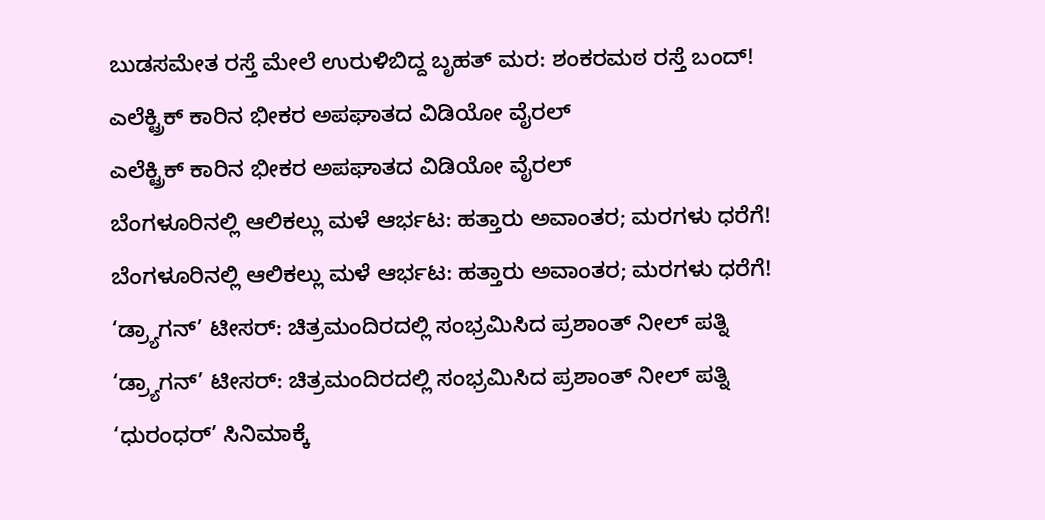ಬುಡಸಮೇತ ರಸ್ತೆ ಮೇಲೆ ಉರುಳಿಬಿದ್ದ ಬೃಹತ್ ಮರ: ಶಂಕರಮಠ ರಸ್ತೆ ಬಂದ್!
ಎಲೆಕ್ಟ್ರಿಕ್ ಕಾರಿನ ಭೀಕರ ಅಪಘಾತದ ವಿಡಿಯೋ ವೈರಲ್
ಎಲೆಕ್ಟ್ರಿಕ್ ಕಾರಿನ ಭೀಕರ ಅಪಘಾತದ ವಿಡಿಯೋ ವೈರಲ್
ಬೆಂಗಳೂರಿನಲ್ಲಿ ಆಲಿಕಲ್ಲು ಮಳೆ ಆರ್ಭಟ: ಹತ್ತಾರು ಅವಾಂತರ; ಮರಗಳು ಧರೆಗೆ!
ಬೆಂಗಳೂರಿನಲ್ಲಿ ಆಲಿಕಲ್ಲು ಮಳೆ ಆರ್ಭಟ: ಹತ್ತಾರು ಅವಾಂತರ; ಮರಗಳು ಧರೆಗೆ!
‘ಡ್ರ್ಯಾಗನ್’ ಟೀಸರ್: ಚಿತ್ರಮಂದಿರದಲ್ಲಿ ಸಂಭ್ರಮಿಸಿದ ಪ್ರಶಾಂತ್ ನೀಲ್ ಪತ್ನಿ
‘ಡ್ರ್ಯಾಗನ್’ ಟೀಸರ್: ಚಿತ್ರಮಂದಿರದಲ್ಲಿ ಸಂಭ್ರಮಿಸಿದ ಪ್ರಶಾಂತ್ ನೀಲ್ ಪತ್ನಿ
‘ಧುರಂಧರ್’ ಸಿನಿಮಾಕ್ಕೆ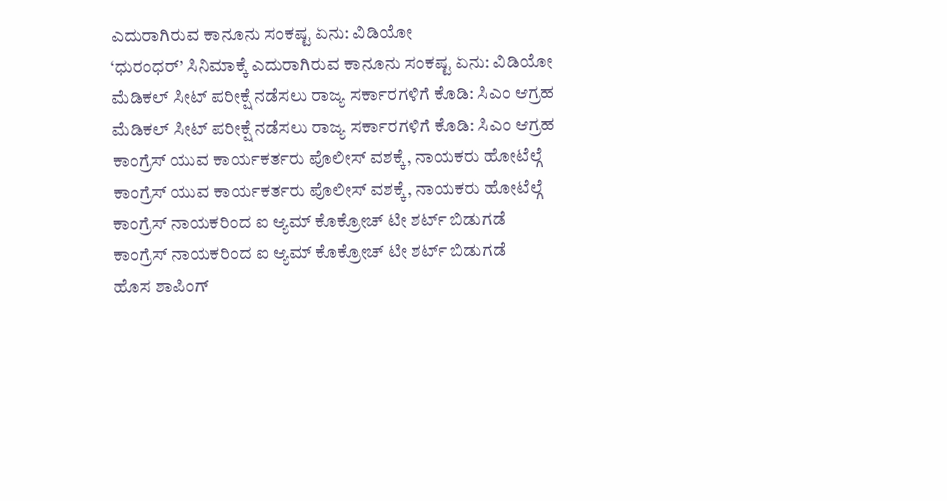ಎದುರಾಗಿರುವ ಕಾನೂನು ಸಂಕಷ್ಟ ಏನು: ವಿಡಿಯೋ
‘ಧುರಂಧರ್’ ಸಿನಿಮಾಕ್ಕೆ ಎದುರಾಗಿರುವ ಕಾನೂನು ಸಂಕಷ್ಟ ಏನು: ವಿಡಿಯೋ
ಮೆಡಿಕಲ್ ಸೀಟ್ ಪರೀಕ್ಷೆ ನಡೆಸಲು ರಾಜ್ಯ ಸರ್ಕಾರಗಳಿಗೆ ಕೊಡಿ: ಸಿಎಂ ಆಗ್ರಹ
ಮೆಡಿಕಲ್ ಸೀಟ್ ಪರೀಕ್ಷೆ ನಡೆಸಲು ರಾಜ್ಯ ಸರ್ಕಾರಗಳಿಗೆ ಕೊಡಿ: ಸಿಎಂ ಆಗ್ರಹ
ಕಾಂಗ್ರೆಸ್ ಯುವ ಕಾರ್ಯಕರ್ತರು ಪೊಲೀಸ್ ವಶಕ್ಕೆ, ನಾಯಕರು ಹೋಟೆಲ್ಗೆ
ಕಾಂಗ್ರೆಸ್ ಯುವ ಕಾರ್ಯಕರ್ತರು ಪೊಲೀಸ್ ವಶಕ್ಕೆ, ನಾಯಕರು ಹೋಟೆಲ್ಗೆ
ಕಾಂಗ್ರೆಸ್ ನಾಯಕರಿಂದ ಐ ಆ್ಯಮ್ ಕೊಕ್ರೋಚ್ ಟೀ ಶರ್ಟ್ ಬಿಡುಗಡೆ
ಕಾಂಗ್ರೆಸ್ ನಾಯಕರಿಂದ ಐ ಆ್ಯಮ್ ಕೊಕ್ರೋಚ್ ಟೀ ಶರ್ಟ್ ಬಿಡುಗಡೆ
ಹೊಸ ಶಾಪಿಂಗ್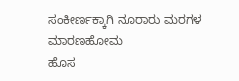ಸಂಕೀರ್ಣಕ್ಕಾಗಿ ನೂರಾರು ಮರಗಳ ಮಾರಣಹೋಮ
ಹೊಸ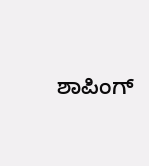ಶಾಪಿಂಗ್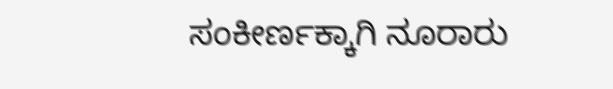ಸಂಕೀರ್ಣಕ್ಕಾಗಿ ನೂರಾರು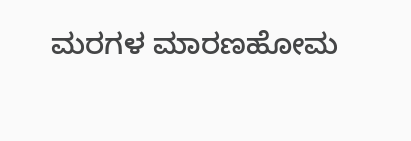ಮರಗಳ ಮಾರಣಹೋಮ